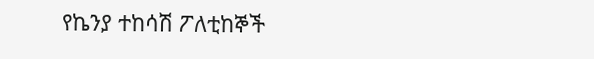የኬንያ ተከሳሽ ፖለቲከኞች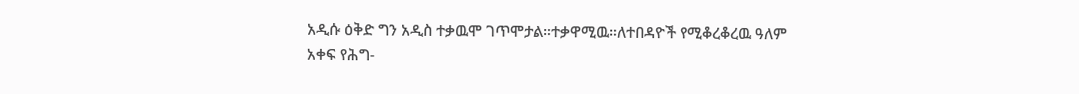አዲሱ ዕቅድ ግን አዲስ ተቃዉሞ ገጥሞታል።ተቃዋሚዉ።ለተበዳዮች የሚቆረቆረዉ ዓለም አቀፍ የሕግ-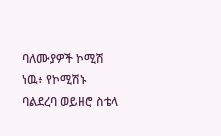ባለሙያዎች ኮሚሽ ነዉ፥ የኮሚሽኑ ባልደረባ ወይዘሮ ስቴላ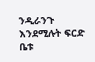ንዲራንጉ እንደሚሉት ፍርድ ቤቱ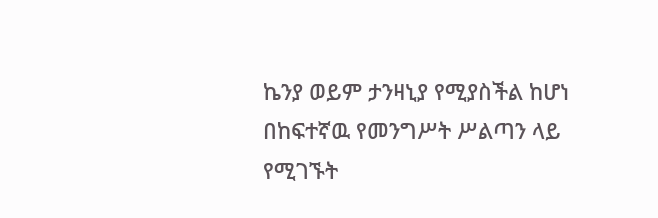ኬንያ ወይም ታንዛኒያ የሚያስችል ከሆነ በከፍተኛዉ የመንግሥት ሥልጣን ላይ የሚገኙት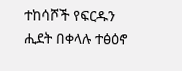ተከሳሾች የፍርዱን ሒደት በቀላሉ ተፅዕኖ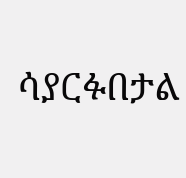ሳያርፉበታል